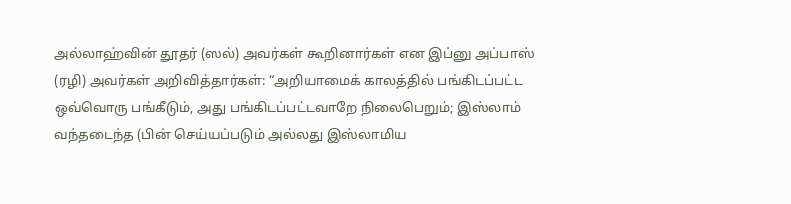அல்லாஹ்வின் தூதர் (ஸல்) அவர்கள் கூறினார்கள் என இப்னு அப்பாஸ் (ரழி) அவர்கள் அறிவித்தார்கள்: “அறியாமைக் காலத்தில் பங்கிடப்பட்ட ஒவ்வொரு பங்கீடும், அது பங்கிடப்பட்டவாறே நிலைபெறும்; இஸ்லாம் வந்தடைந்த (பின் செய்யப்படும் அல்லது இஸ்லாமிய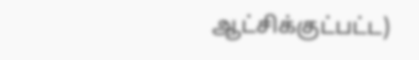ஆட்சிக்குட்பட்ட)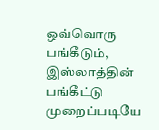ஒவ்வொரு பங்கீடும், இஸ்லாத்தின் பங்கீட்டு முறைப்படியே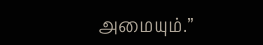அமையும்.”